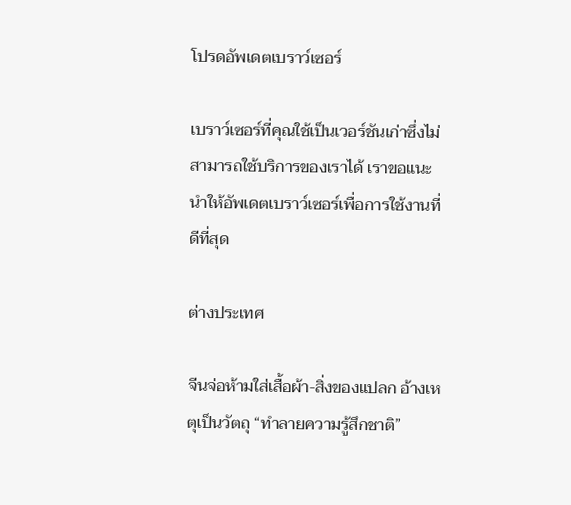โปรดอัพเดตเบราว์เซอร์

เบราว์เซอร์ที่คุณใช้เป็นเวอร์ชันเก่าซึ่งไม่สามารถใช้บริการของเราได้ เราขอแนะนำให้อัพเดตเบราว์เซอร์เพื่อการใช้งานที่ดีที่สุด

ต่างประเทศ

จีนจ่อห้ามใส่เสื้อผ้า-สิ่งของแปลก อ้างเหตุเป็นวัตถุ “ทำลายความรู้สึกชาติ”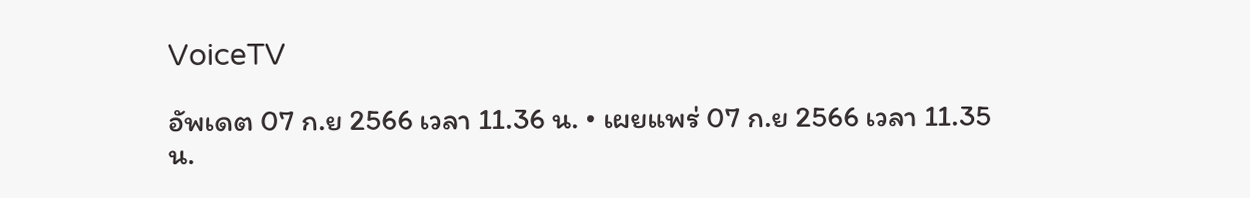VoiceTV

อัพเดต 07 ก.ย 2566 เวลา 11.36 น. • เผยแพร่ 07 ก.ย 2566 เวลา 11.35 น.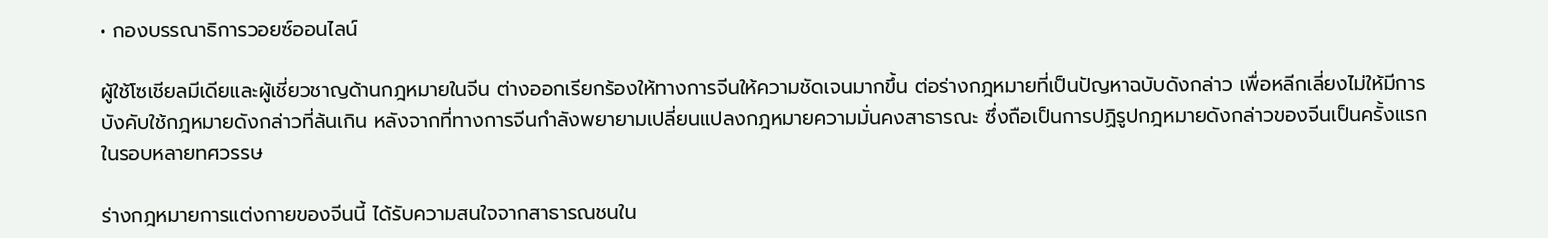• กองบรรณาธิการวอยซ์ออนไลน์

ผู้ใช้โซเชียลมีเดียและผู้เชี่ยวชาญด้านกฎหมายในจีน ต่างออกเรียกร้องให้ทางการจีนให้ความชัดเจนมากขึ้น ต่อร่างกฎหมายที่เป็นปัญหาฉบับดังกล่าว เพื่อหลีกเลี่ยงไม่ให้มีการบังคับใช้กฎหมายดังกล่าวที่ล้นเกิน หลังจากที่ทางการจีนกำลังพยายามเปลี่ยนแปลงกฎหมายความมั่นคงสาธารณะ ซึ่งถือเป็นการปฏิรูปกฎหมายดังกล่าวของจีนเป็นครั้งแรกในรอบหลายทศวรรษ

ร่างกฎหมายการแต่งกายของจีนนี้ ได้รับความสนใจจากสาธารณชนใน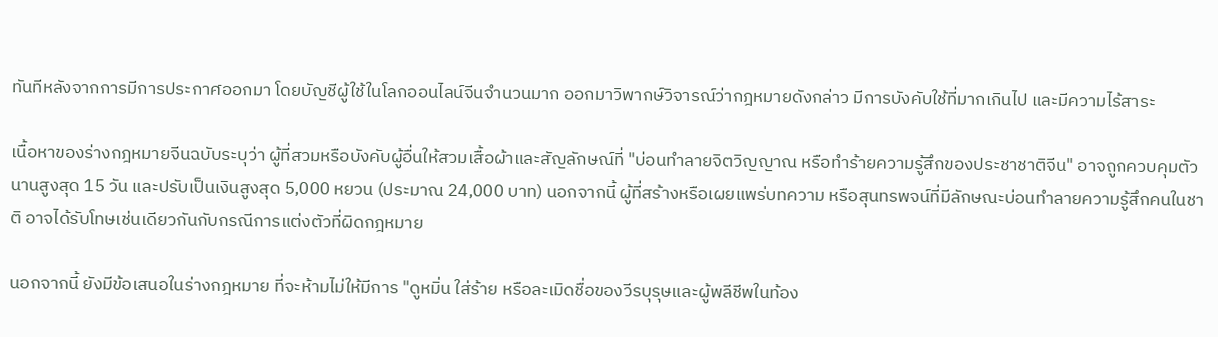ทันทีหลังจากการมีการประกาศออกมา โดยบัญชีผู้ใช้ในโลกออนไลน์จีนจำนวนมาก ออกมาวิพากษ์วิจารณ์ว่ากฎหมายดังกล่าว มีการบังคับใช้ที่มากเกินไป และมีความไร้สาระ

เนื้อหาของร่างกฎหมายจีนฉบับระบุว่า ผู้ที่สวมหรือบังคับผู้อื่นให้สวมเสื้อผ้าและสัญลักษณ์ที่ "บ่อนทำลายจิตวิญญาณ หรือทำร้ายความรู้สึกของประชาชาติจีน" อาจถูกควบคุมตัวนานสูงสุด 15 วัน และปรับเป็นเงินสูงสุด 5,000 หยวน (ประมาณ 24,000 บาท) นอกจากนี้ ผู้ที่สร้างหรือเผยแพร่บทความ หรือสุนทรพจน์ที่มีลักษณะบ่อนทำลายความรู้สึกคนในชาติ อาจได้รับโทษเช่นเดียวกันกับกรณีการแต่งตัวที่ผิดกฎหมาย

นอกจากนี้ ยังมีข้อเสนอในร่างกฎหมาย ที่จะห้ามไม่ให้มีการ "ดูหมิ่น ใส่ร้าย หรือละเมิดชื่อของวีรบุรุษและผู้พลีชีพในท้อง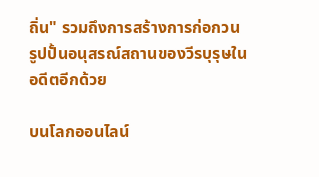ถิ่น" รวมถึงการสร้างการก่อกวนรูปปั้นอนุสรณ์สถานของวีรบุรุษในอดีตอีกด้วย

บนโลกออนไลน์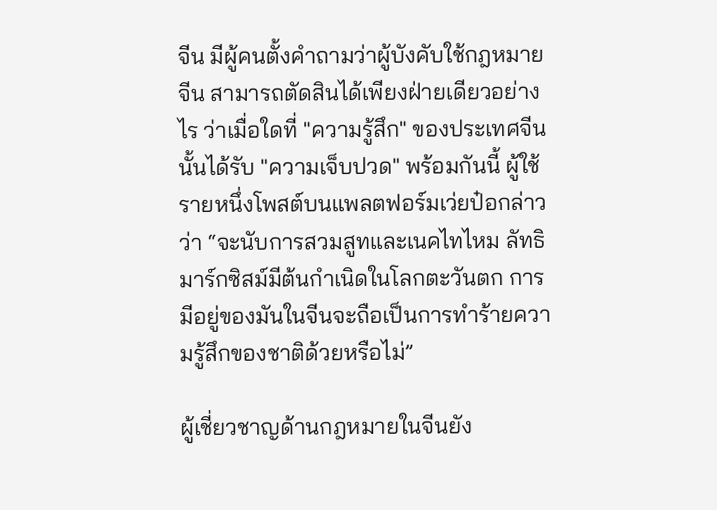จีน มีผู้คนตั้งคำถามว่าผู้บังคับใช้กฎหมายจีน สามารถตัดสินได้เพียงฝ่ายเดียวอย่างไร ว่าเมื่อใดที่ "ความรู้สึก" ของประเทศจีนนั้นได้รับ "ความเจ็บปวด" พร้อมกันนี้ ผู้ใช้รายหนึ่งโพสต์บนแพลตฟอร์มเว่ยป๋อกล่าวว่า “จะนับการสวมสูทและเนคไทไหม ลัทธิมาร์กซิสม์มีต้นกำเนิดในโลกตะวันตก การมีอยู่ของมันในจีนจะถือเป็นการทำร้ายความรู้สึกของชาติด้วยหรือไม่”

ผู้เชี่ยวชาญด้านกฎหมายในจีนยัง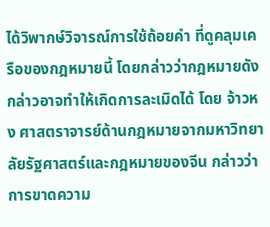ได้วิพากษ์วิจารณ์การใช้ถ้อยคำ ที่ดูคลุมเครือของกฎหมายนี้ โดยกล่าวว่ากฎหมายดังกล่าวอาจทำให้เกิดการละเมิดได้ โดย จ้าวหง ศาสตราจารย์ด้านกฎหมายจากมหาวิทยาลัยรัฐศาสตร์และกฎหมายของจีน กล่าวว่า การขาดความ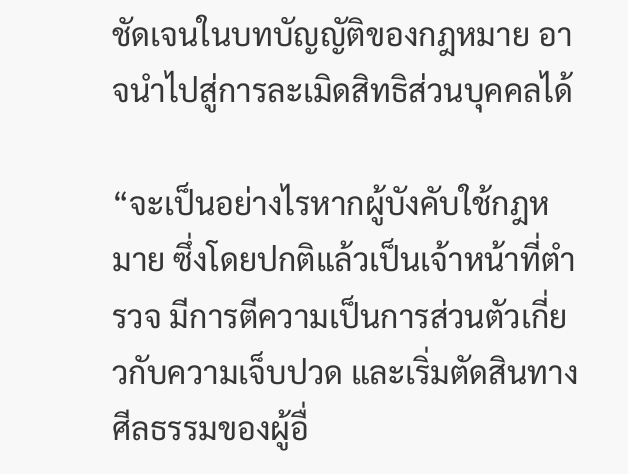ชัดเจนในบทบัญญัติของกฎหมาย อาจนำไปสู่การละเมิดสิทธิส่วนบุคคลได้

“จะเป็นอย่างไรหากผู้บังคับใช้กฎหมาย ซึ่งโดยปกติแล้วเป็นเจ้าหน้าที่ตำรวจ มีการตีความเป็นการส่วนตัวเกี่ยวกับความเจ็บปวด และเริ่มตัดสินทางศีลธรรมของผู้อื่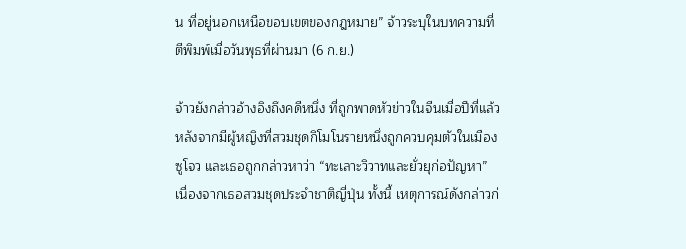น ที่อยู่นอกเหนือขอบเขตของกฎหมาย” จ้าวระบุในบทความที่ตีพิมพ์เมื่อวันพุธที่ผ่านมา (6 ก.ย.)

จ้าวยังกล่าวอ้างอิงถึงคดีหนึ่ง ที่ถูกพาดหัวข่าวในจีนเมื่อปีที่แล้ว หลังจากมีผู้หญิงที่สวมชุดกิโมโนรายหนึ่งถูกควบคุมตัวในเมืองซูโจว และเธอถูกกล่าวหาว่า “ทะเลาะวิวาทและยั่วยุก่อปัญหา” เนื่องจากเธอสวมชุดประจำชาติญี่ปุ่น ทั้งนี้ เหตุการณ์ดังกล่าวก่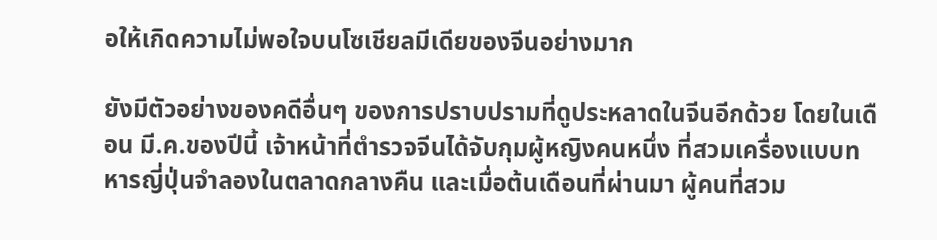อให้เกิดความไม่พอใจบนโซเชียลมีเดียของจีนอย่างมาก

ยังมีตัวอย่างของคดีอื่นๆ ของการปราบปรามที่ดูประหลาดในจีนอีกด้วย โดยในเดือน มี.ค.ของปีนี้ เจ้าหน้าที่ตำรวจจีนได้จับกุมผู้หญิงคนหนึ่ง ที่สวมเครื่องแบบทหารญี่ปุ่นจำลองในตลาดกลางคืน และเมื่อต้นเดือนที่ผ่านมา ผู้คนที่สวม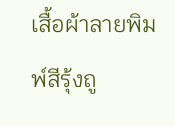เสื้อผ้าลายพิมพ์สีรุ้งถู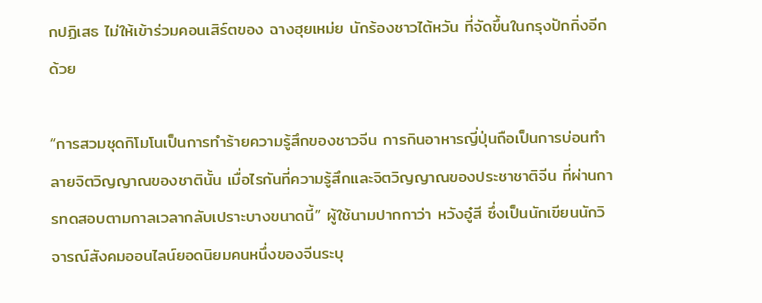กปฏิเสธ ไม่ให้เข้าร่วมคอนเสิร์ตของ ฉางฮุยเหม่ย นักร้องชาวไต้หวัน ที่จัดขึ้นในกรุงปักกิ่งอีกด้วย

“การสวมชุดกิโมโนเป็นการทำร้ายความรู้สึกของชาวจีน การกินอาหารญี่ปุ่นถือเป็นการบ่อนทำลายจิตวิญญาณของชาตินั้น เมื่อไรกันที่ความรู้สึกและจิตวิญญาณของประชาชาติจีน ที่ผ่านการทดสอบตามกาลเวลากลับเปราะบางขนาดนี้” ผู้ใช้นามปากกาว่า หวังอู๋สี ซึ่งเป็นนักเขียนนักวิจารณ์สังคมออนไลน์ยอดนิยมคนหนึ่งของจีนระบุ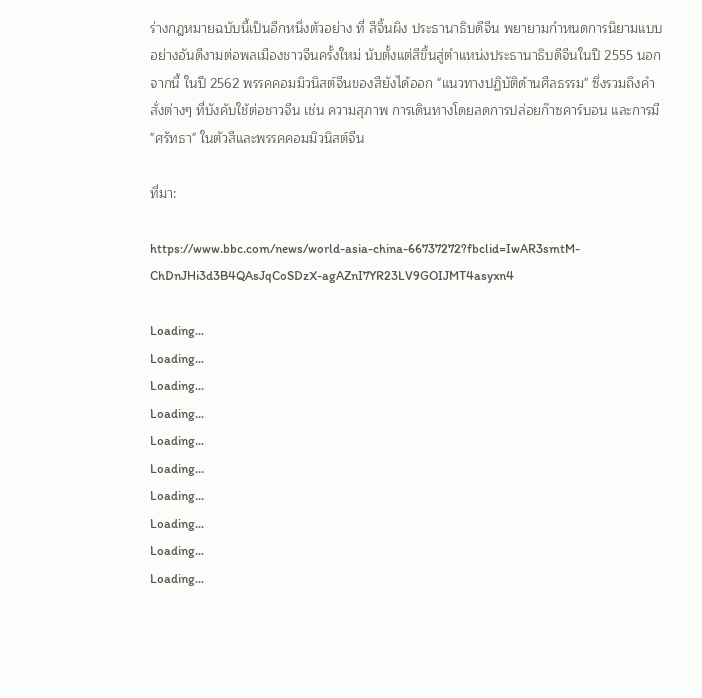ร่างกฎหมายฉบับนี้เป็นอีกหนึ่งตัวอย่าง ที่ สีจิ้นผิง ประธานาธิบดีจีน พยายามกำหนดการนิยามแบบอย่างอันดีงามต่อพลเมืองชาวจีนครั้งใหม่ นับตั้งแต่สีขึ้นสู่ตำแหน่งประธานาธิบดีจีนในปี 2555 นอกจากนี้ ในปี 2562 พรรคคอมมิวนิสต์จีนของสียังได้ออก "แนวทางปฏิบัติด้านศีลธรรม" ซึ่งรวมถึงคำสั่งต่างๆ ที่บังคับใช้ต่อชาวจีน เช่น ความสุภาพ การเดินทางโดยลดการปล่อยก๊าซคาร์บอน และการมี "ศรัทธา" ในตัวสีและพรรคคอมมิวนิสต์จีน

ที่มา:

https://www.bbc.com/news/world-asia-china-66737272?fbclid=IwAR3smtM-ChDnJHi3d3B4QAsJqCoSDzX-agAZnI7YR23LV9GOIJMT4asyxn4

Loading...
Loading...
Loading...
Loading...
Loading...
Loading...
Loading...
Loading...
Loading...
Loading...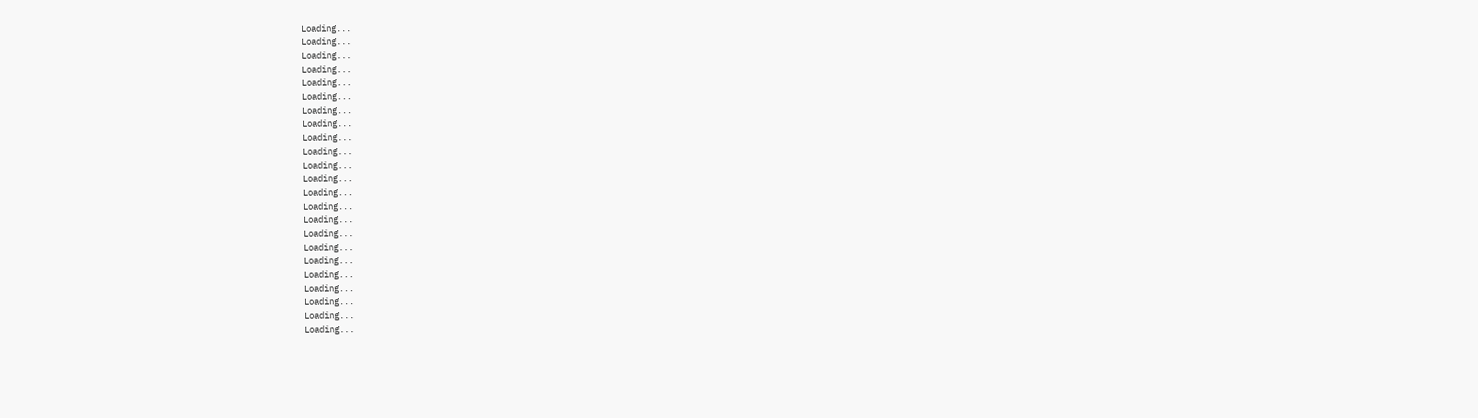Loading...
Loading...
Loading...
Loading...
Loading...
Loading...
Loading...
Loading...
Loading...
Loading...
Loading...
Loading...
Loading...
Loading...
Loading...
Loading...
Loading...
Loading...
Loading...
Loading...
Loading...
Loading...
Loading...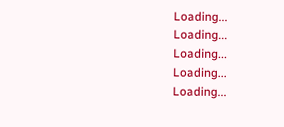Loading...
Loading...
Loading...
Loading...
Loading...